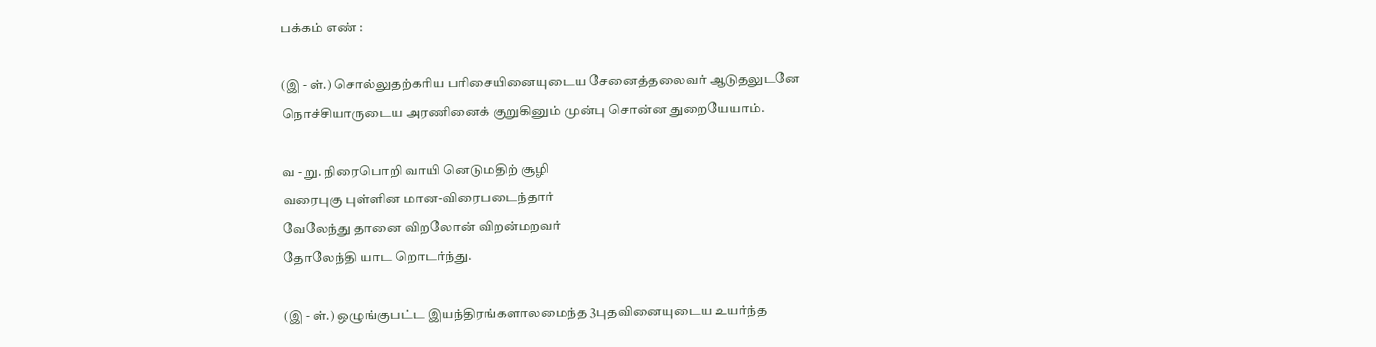பக்கம் எண் :

(இ - ள்.) சொல்லுதற்கரிய பரிசையினையுடைய சேனைத்தலைவர் ஆடுதலுடனே நொச்சியாருடைய அரணினைக் குறுகினும் முன்பு சொன்ன துறையேயாம்.

வ - று. நிரைபொறி வாயி னெடுமதிற் சூழி
வரைபுகு புள்ளின மான-விரைபடைந்தார்
வேலேந்து தானை விறலோன் விறன்மறவர்
தோலேந்தி யாட றொடர்ந்து.

(இ - ள்.) ஒழுங்குபட்ட இயந்திரங்களாலமைந்த 3புதவினையுடைய உயர்ந்த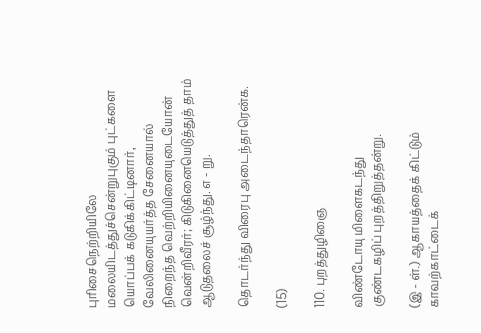புரிசைநெற்றியிலே மலையிடத்துச்சென்றுபுகும் புட்களை யொப்பக் கடுகிக்கிட்டினார், வேலினையுயர்த்த சேனையால் நிறைந்த வெற்றியினையுடையோன் வென்றிவீரர்; கிடுகினையெடுத்துத் தாம் ஆடுதலைச் சூழ்ந்து. எ - று.

தொடர்ந்து விரைபு அடைந்தாரென்க.

(15)

110. புறத்துழிஞை

விண்டோயு மிளைகடந்து
குண்டகழிப் புறத்திறுத்தன்று.

(இ - ள்.) ஆகாயத்தைக் கிட்டும் காவற்காட்டைக்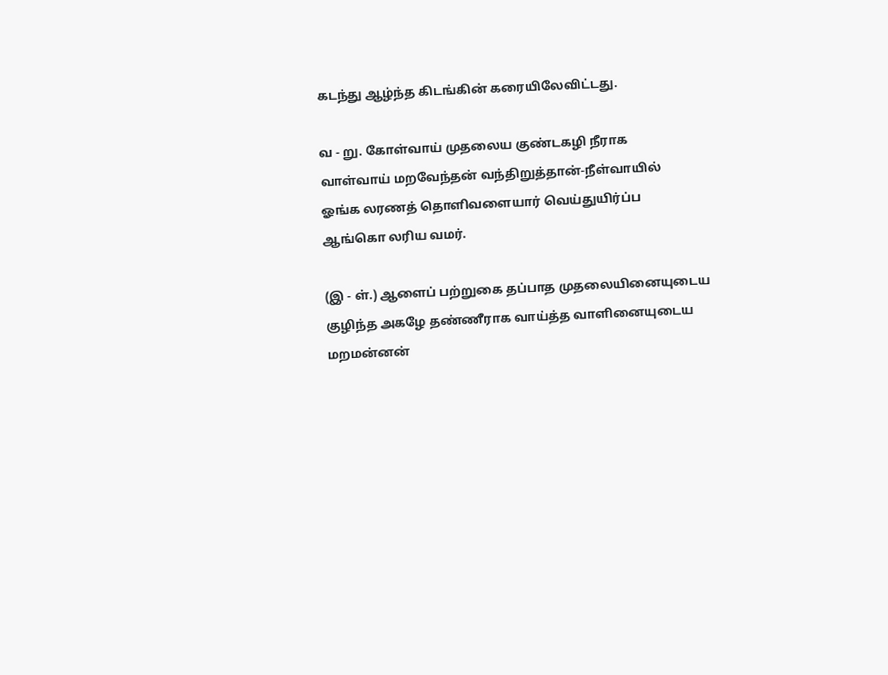கடந்து ஆழ்ந்த கிடங்கின் கரையிலேவிட்டது.

வ - று. கோள்வாய் முதலைய குண்டகழி நீராக
வாள்வாய் மறவேந்தன் வந்திறுத்தான்-நீள்வாயில்
ஓங்க லரணத் தொளிவளையார் வெய்துயிர்ப்ப
ஆங்கொ லரிய வமர்.

(இ - ள்.) ஆளைப் பற்றுகை தப்பாத முதலையினையுடைய குழிந்த அகழே தண்ணீராக வாய்த்த வாளினையுடைய மறமன்னன்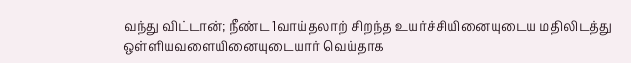வந்து விட்டான்; நீண்ட 1வாய்தலாற் சிறந்த உயர்ச்சியினையுடைய மதிலிடத்து ஒள்ளியவளையினையுடையார் வெய்தாக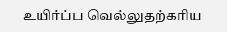உயிர்ப்ப வெல்லுதற்கரிய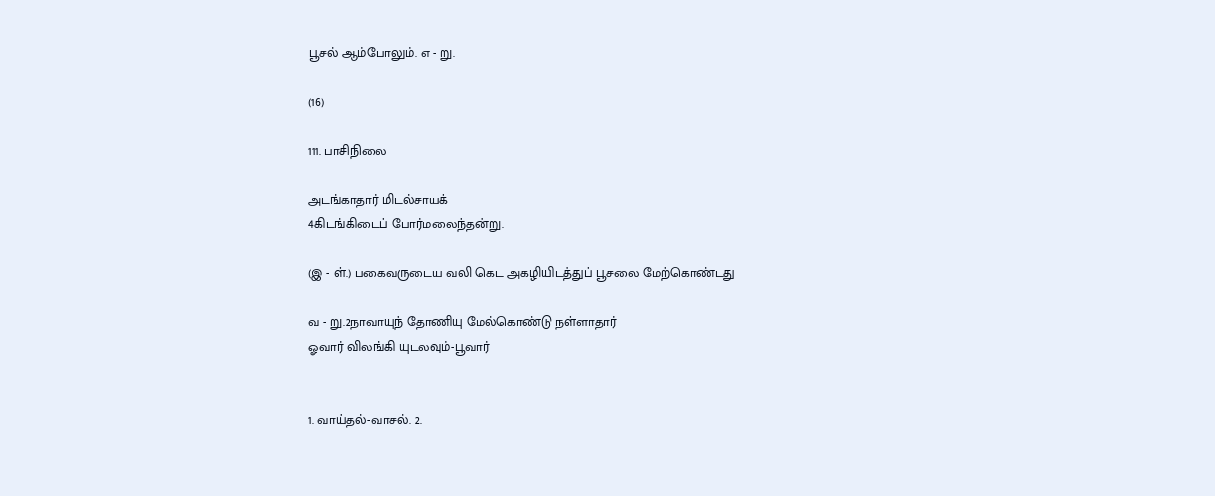பூசல் ஆம்போலும். எ - று.

(16)

111. பாசிநிலை

அடங்காதார் மிடல்சாயக்
4கிடங்கிடைப் போர்மலைந்தன்று.

(இ - ள்.) பகைவருடைய வலி கெட அகழியிடத்துப் பூசலை மேற்கொண்டது

வ - று.2நாவாயுந் தோணியு மேல்கொண்டு நள்ளாதார்
ஓவார் விலங்கி யுடலவும்-பூவார்


1. வாய்தல்-வாசல். 2.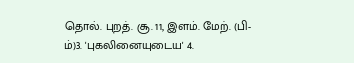தொல். புறத். சூ. 11, இளம். மேற். (பி-ம்)3. 'புகலினையுடைய' 4.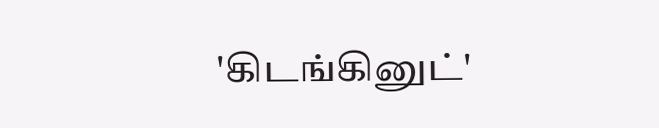'கிடங்கினுட்'